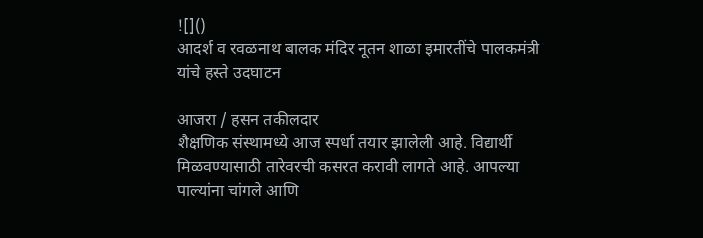![]()
आदर्श व रवळनाथ बालक मंदिर नूतन शाळा इमारतींचे पालकमंत्री यांचे हस्ते उदघाटन

आजरा / हसन तकीलदार
शैक्षणिक संस्थामध्ये आज स्पर्धा तयार झालेली आहे. विद्यार्थी मिळवण्यासाठी तारेवरची कसरत करावी लागते आहे. आपल्या पाल्यांना चांगले आणि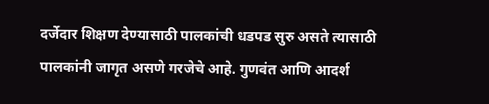दर्जेदार शिक्षण देण्यासाठी पालकांची धडपड सुरु असते त्यासाठी पालकांनी जागृत असणे गरजेचे आहे. गुणवंत आणि आदर्श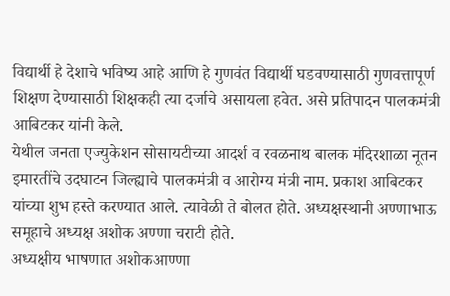विद्यार्थी हे देशाचे भविष्य आहे आणि हे गुणवंत विद्यार्थी घडवण्यासाठी गुणवत्तापूर्ण शिक्षण देण्यासाठी शिक्षकही त्या दर्जाचे असायला हवेत. असे प्रतिपादन पालकमंत्री आबिटकर यांनी केले.
येथील जनता एज्युकेशन सोसायटीच्या आदर्श व रवळनाथ बालक मंदिरशाळा नूतन इमारतींचे उदघाटन जिल्ह्याचे पालकमंत्री व आरोग्य मंत्री नाम. प्रकाश आबिटकर यांच्या शुभ हस्ते करण्यात आले. त्यावेळी ते बोलत होते. अध्यक्षस्थानी अण्णाभाऊ समूहाचे अध्यक्ष अशोक अण्णा चराटी होते.
अध्यक्षीय भाषणात अशोकआण्णा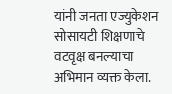यांनी जनता एज्युकेशन सोसायटी शिक्षणाचे वटवृक्ष बनल्याचा अभिमान व्यक्त केला.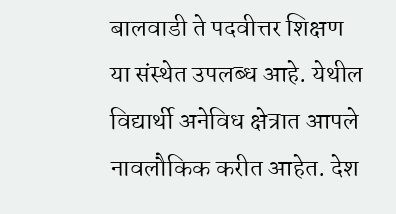बालवाडी ते पदवीत्तर शिक्षण या संस्थेत उपलब्ध आहे. येथील विद्यार्थी अनेविध क्षेत्रात आपले नावलौकिक करीत आहेत. देश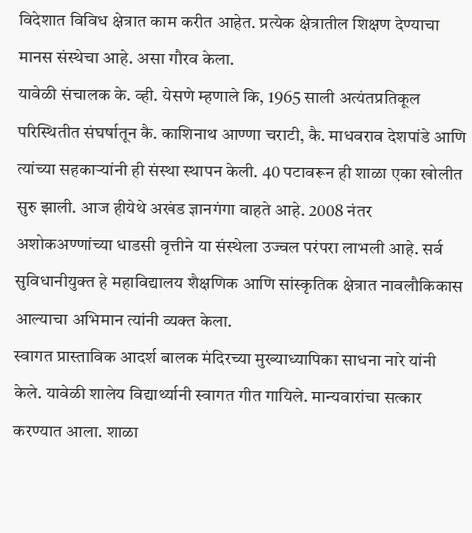विदेशात विविध क्षेत्रात काम करीत आहेत. प्रत्येक क्षेत्रातील शिक्षण देण्याचा मानस संस्थेचा आहे. असा गौरव केला.
यावेळी संचालक के. व्ही. येसणे म्हणाले कि, 1965 साली अत्यंतप्रतिकूल परिस्थितीत संघर्षातून कै. काशिनाथ आण्णा चराटी, कै. माधवराव देशपांडे आणि त्यांच्या सहकाऱ्यांनी ही संस्था स्थापन केली. 40 पटावरून ही शाळा एका खोलीत सुरु झाली. आज हीयेथे अखंड ज्ञानगंगा वाहते आहे. 2008 नंतर अशोकअण्णांच्या धाडसी वृत्तीने या संस्थेला उज्वल परंपरा लाभली आहे. सर्व सुविधानीयुक्त हे महाविद्यालय शैक्षणिक आणि सांस्कृतिक क्षेत्रात नावलौकिकास आल्याचा अभिमान त्यांनी व्यक्त केला.
स्वागत प्रास्ताविक आदर्श बालक मंदिरच्या मुख्याध्यापिका साधना नारे यांनी केले. यावेळी शालेय विद्यार्थ्यानी स्वागत गीत गायिले. मान्यवारांचा सत्कार करण्यात आला. शाळा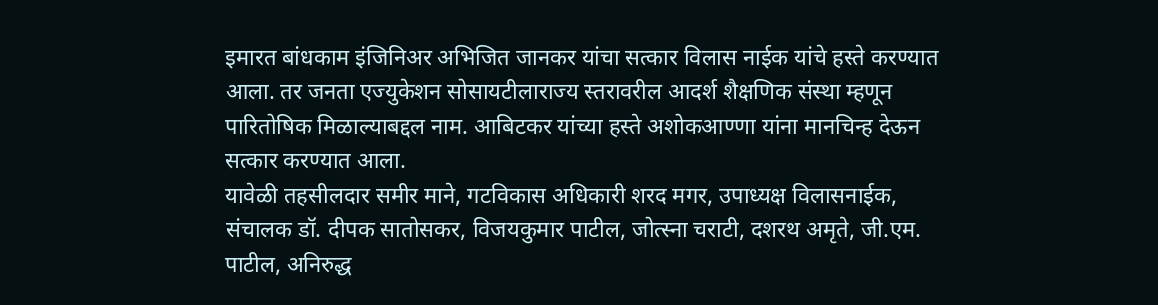इमारत बांधकाम इंजिनिअर अभिजित जानकर यांचा सत्कार विलास नाईक यांचे हस्ते करण्यात आला. तर जनता एज्युकेशन सोसायटीलाराज्य स्तरावरील आदर्श शैक्षणिक संस्था म्हणून पारितोषिक मिळाल्याबद्दल नाम. आबिटकर यांच्या हस्ते अशोकआण्णा यांना मानचिन्ह देऊन सत्कार करण्यात आला.
यावेळी तहसीलदार समीर माने, गटविकास अधिकारी शरद मगर, उपाध्यक्ष विलासनाईक, संचालक डॉ. दीपक सातोसकर, विजयकुमार पाटील, जोत्स्ना चराटी, दशरथ अमृते, जी.एम. पाटील, अनिरुद्ध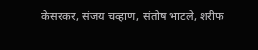केसरकर, संजय चव्हाण, संतोष भाटले, शरीफ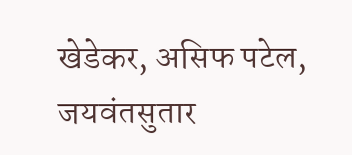खेडेकर, असिफ पटेल, जयवंतसुतार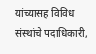यांच्यासह विविध संस्थांचे पदाधिकारी,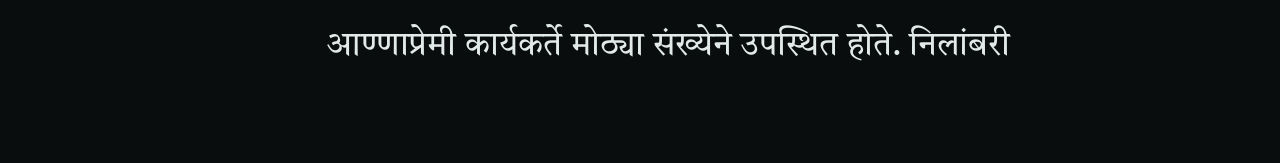आण्णाप्रेमी कार्यकर्ते मोठ्या संख्येने उपस्थित होते. निलांबरी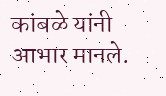कांबळे यांनी आभार मानले.